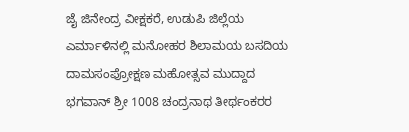ಜೈ ಜಿನೇಂದ್ರ ವೀಕ್ಷಕರೆ, ಉಡುಪಿ ಜಿಲ್ಲೆಯ ಎರ್ಮಾಳಿನಲ್ಲಿ ಮನೋಹರ ಶಿಲಾಮಯ ಬಸದಿಯ ದಾಮಸಂಪ್ರೋಕ್ಷಣ ಮಹೋತ್ಸವ ಮುದ್ದಾದ ಭಗವಾನ್ ಶ್ರೀ 1008 ಚಂದ್ರನಾಥ ತೀರ್ಥಂಕರರ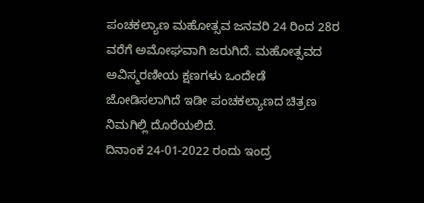ಪಂಚಕಲ್ಯಾಣ ಮಹೋತ್ಸವ ಜನವರಿ 24 ರಿಂದ 28ರ ವರೆಗೆ ಅಮೋಘವಾಗಿ ಜರುಗಿದೆ. ಮಹೋತ್ಸವದ ಅವಿಸ್ಮರಣೀಯ ಕ್ಷಣಗಳು ಒಂದೇಡೆ ಜೋಡಿಸಲಾಗಿದೆ ಇಡೀ ಪಂಚಕಲ್ಯಾಣದ ಚಿತ್ರಣ ನಿಮಗಿಲ್ಲಿ ದೊರೆಯಲಿದೆ.
ದಿನಾಂಕ 24-01-2022 ರಂದು ಇಂದ್ರ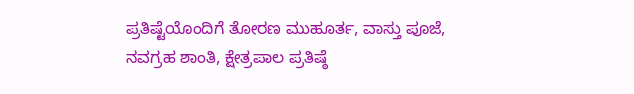ಪ್ರತಿಷ್ಟೆಯೊಂದಿಗೆ ತೋರಣ ಮುಹೂರ್ತ, ವಾಸ್ತು ಪೂಜೆ, ನವಗ್ರಹ ಶಾಂತಿ, ಕ್ಷೇತ್ರಪಾಲ ಪ್ರತಿಷ್ಠೆ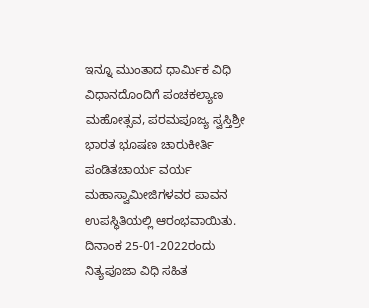ಇನ್ನೂ ಮುಂತಾದ ಧಾರ್ಮಿಕ ವಿಧಿ ವಿಧಾನದೊಂದಿಗೆ ಪಂಚಕಲ್ಯಾಣ ಮಹೋತ್ಸವ, ಪರಮಪೂಜ್ಯ ಸ್ವಸ್ತಿಶ್ರೀ ಭಾರತ ಭೂಷಣ ಚಾರುಕೀರ್ತಿ ಪಂಡಿತಚಾರ್ಯ ವರ್ಯ ಮಹಾಸ್ವಾಮೀಜಿಗಳವರ ಪಾವನ ಉಪಸ್ಥಿತಿಯಲ್ಲಿ ಆರಂಭವಾಯಿತು.
ದಿನಾಂಕ 25-01-2022ರಂದು ನಿತ್ಯಪೂಜಾ ವಿಧಿ ಸಹಿತ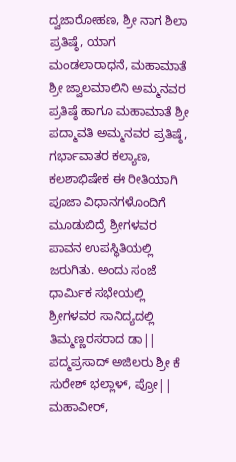ದ್ವಜಾರೋಹಣ, ಶ್ರೀ ನಾಗ ಶಿಲಾ ಪ್ರತಿಷ್ಠೆ, ಯಾಗ ಮಂಡಲಾರಾಧನೆ, ಮಹಾಮಾತೆ ಶ್ರೀ ಜ್ವಾಲಮಾಲಿನಿ ಅಮ್ಮನವರ ಪ್ರತಿಷ್ಠೆ ಹಾಗೂ ಮಹಾಮಾತೆ ಶ್ರೀ ಪದ್ಮಾವತಿ ಅಮ್ಮನವರ ಪ್ರತಿಷ್ಠೆ, ಗರ್ಭಾವಾತರ ಕಲ್ಯಾಣ, ಕಲಶಾಭಿಷೇಕ ಈ ರೀತಿಯಾಗಿ ಪೂಜಾ ವಿಧಾನಗಳೊಂದಿಗೆ ಮೂಡುಬಿದ್ರೆ ಶ್ರೀಗಳವರ ಪಾವನ ಉಪಸ್ಥಿತಿಯಲ್ಲಿ ಜರುಗಿತು. ಅಂದು ಸಂಜೆ ಧಾರ್ಮಿಕ ಸಭೇಯಲ್ಲಿ ಶ್ರೀಗಳವರ ಸಾನಿದ್ಯದಲ್ಲಿ ತಿಮ್ಮಣ್ಣರಸರಾದ ಡಾ|| ಪದ್ಮಪ್ರಸಾದ್ ಅಜಿಲರು ಶ್ರೀ ಕೆ ಸುರೇಶ್ ಭಲ್ಲಾಳ್, ಪ್ರೋ|| ಮಹಾವೀರ್,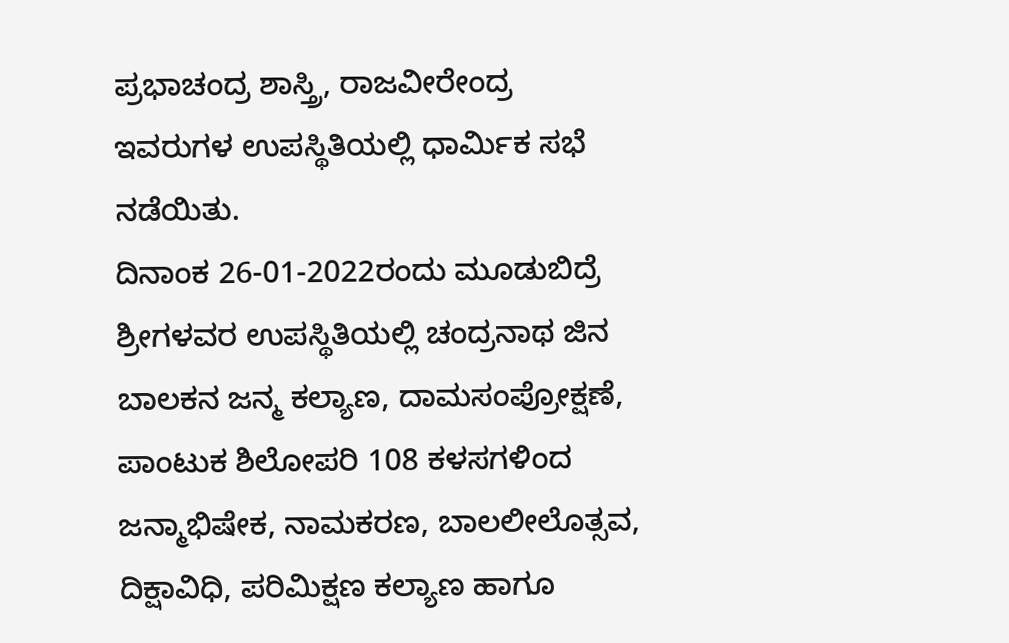ಪ್ರಭಾಚಂದ್ರ ಶಾಸ್ತ್ರಿ, ರಾಜವೀರೇಂದ್ರ ಇವರುಗಳ ಉಪಸ್ಥಿತಿಯಲ್ಲಿ ಧಾರ್ಮಿಕ ಸಭೆ ನಡೆಯಿತು.
ದಿನಾಂಕ 26-01-2022ರಂದು ಮೂಡುಬಿದ್ರೆ ಶ್ರೀಗಳವರ ಉಪಸ್ಥಿತಿಯಲ್ಲಿ ಚಂದ್ರನಾಥ ಜಿನ ಬಾಲಕನ ಜನ್ಮ ಕಲ್ಯಾಣ, ದಾಮಸಂಪ್ರೋಕ್ಷಣೆ, ಪಾಂಟುಕ ಶಿಲೋಪರಿ 108 ಕಳಸಗಳಿಂದ ಜನ್ಮಾಭಿಷೇಕ, ನಾಮಕರಣ, ಬಾಲಲೀಲೊತ್ಸವ, ದಿಕ್ಷಾವಿಧಿ, ಪರಿಮಿಕ್ಷಣ ಕಲ್ಯಾಣ ಹಾಗೂ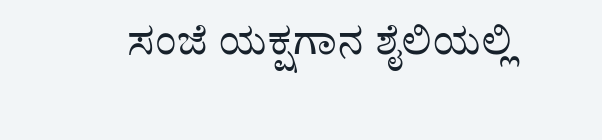ಸಂಜೆ ಯಕ್ಷಗಾನ ಶೈಲಿಯಲ್ಲಿ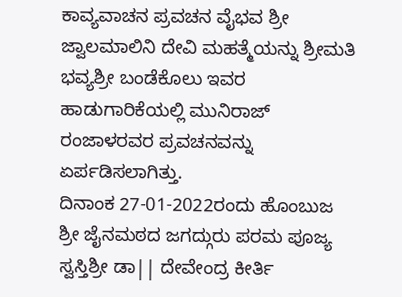ಕಾವ್ಯವಾಚನ ಪ್ರವಚನ ವೈಭವ ಶ್ರೀ ಜ್ವಾಲಮಾಲಿನಿ ದೇವಿ ಮಹತ್ಮೆಯನ್ನು ಶ್ರೀಮತಿ ಭವ್ಯಶ್ರೀ ಬಂಡೆಕೊಲು ಇವರ ಹಾಡುಗಾರಿಕೆಯಲ್ಲಿ ಮುನಿರಾಜ್ ರಂಜಾಳರವರ ಪ್ರವಚನವನ್ನು ಏರ್ಪಡಿಸಲಾಗಿತ್ತು.
ದಿನಾಂಕ 27-01-2022ರಂದು ಹೊಂಬುಜ ಶ್ರೀ ಜೈನಮಠದ ಜಗದ್ಗುರು ಪರಮ ಪೂಜ್ಯ ಸ್ವಸ್ತಿಶ್ರೀ ಡಾ|| ದೇವೇಂದ್ರ ಕೀರ್ತಿ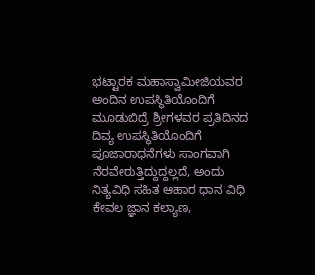ಭಟ್ಟಾರಕ ಮಹಾಸ್ವಾಮೀಜಿಯವರ ಅಂದಿನ ಉಪಸ್ಥಿತಿಯೊಂದಿಗೆ ಮೂಡುಬಿದ್ರೆ ಶ್ರೀಗಳವರ ಪ್ರತಿದಿನದ ದಿವ್ಯ ಉಪಸ್ಥಿತಿಯೊಂದಿಗೆ ಪೂಜಾರಾಧನೆಗಳು ಸಾಂಗವಾಗಿ ನೆರವೇರುತ್ತಿದ್ದುದ್ದಲ್ಲದೆ, ಅಂದು ನಿತ್ಯವಿಧಿ ಸಹಿತ ಆಹಾರ ಧಾನ ವಿಧಿ ಕೇವಲ ಜ್ಞಾನ ಕಲ್ಯಾಣ,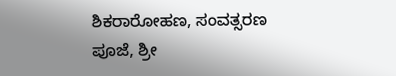ಶಿಕರಾರೋಹಣ, ಸಂವತ್ಸರಣ ಪೂಜೆ, ಶ್ರೀ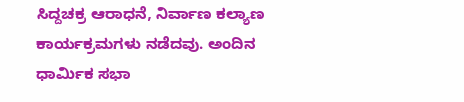ಸಿದ್ದಚಕ್ರ ಆರಾಧನೆ, ನಿರ್ವಾಣ ಕಲ್ಯಾಣ ಕಾರ್ಯಕ್ರಮಗಳು ನಡೆದವು. ಅಂದಿನ ಧಾರ್ಮಿಕ ಸಭಾ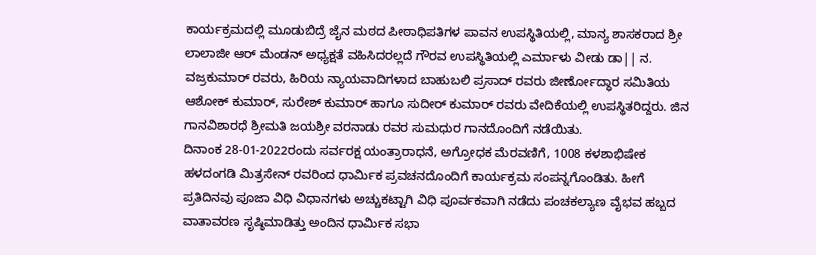ಕಾರ್ಯಕ್ರಮದಲ್ಲಿ ಮೂಡುಬಿದ್ರೆ ಜೈನ ಮಠದ ಪೀಠಾಧಿಪತಿಗಳ ಪಾವನ ಉಪಸ್ಥಿತಿಯಲ್ಲಿ, ಮಾನ್ಯ ಶಾಸಕರಾದ ಶ್ರೀ ಲಾಲಾಜೀ ಆರ್ ಮೆಂಡನ್ ಅಧ್ಯಕ್ಷತೆ ವಹಿಸಿದರಲ್ಲದೆ ಗೌರವ ಉಪಸ್ಥಿತಿಯಲ್ಲಿ ಎರ್ಮಾಳು ವೀಡು ಡಾ|| ನ. ವಜ್ರಕುಮಾರ್ ರವರು, ಹಿರಿಯ ನ್ಯಾಯವಾದಿಗಳಾದ ಬಾಹುಬಲಿ ಪ್ರಸಾದ್ ರವರು ಜೀರ್ಣೋದ್ಧಾರ ಸಮಿತಿಯ ಆಶೋಕ್ ಕುಮಾರ್, ಸುರೇಶ್ ಕುಮಾರ್ ಹಾಗೂ ಸುದೀರ್ ಕುಮಾರ್ ರವರು ವೇದಿಕೆಯಲ್ಲಿ ಉಪಸ್ಥಿತರಿದ್ದರು. ಜಿನ ಗಾನವಿಶಾರಧೆ ಶ್ರೀಮತಿ ಜಯಶ್ರೀ ವರನಾಡು ರವರ ಸುಮಧುರ ಗಾನದೊಂದಿಗೆ ನಡೆಯಿತು.
ದಿನಾಂಕ 28-01-2022ರಂದು ಸರ್ವರಕ್ಷ ಯಂತ್ರಾರಾಧನೆ, ಅಗ್ರೋಧಕ ಮೆರವಣಿಗೆ, 1008 ಕಳಶಾಭಿಷೇಕ ಹಳದಂಗಡಿ ಮಿತ್ರಸೇನ್ ರವರಿಂದ ಧಾರ್ಮಿಕ ಪ್ರವಚನದೊಂದಿಗೆ ಕಾರ್ಯಕ್ರಮ ಸಂಪನ್ನಗೊಂಡಿತು. ಹೀಗೆ ಪ್ರತಿದಿನವು ಪೂಜಾ ವಿಧಿ ವಿಧಾನಗಳು ಅಚ್ಚುಕಟ್ಟಾಗಿ ವಿಧಿ ಪೂರ್ವಕವಾಗಿ ನಡೆದು ಪಂಚಕಲ್ಯಾಣ ವೈಭವ ಹಬ್ಬದ ವಾತಾವರಣ ಸೃಷ್ಠಿಮಾಡಿತ್ತು ಅಂದಿನ ಧಾರ್ಮಿಕ ಸಭಾ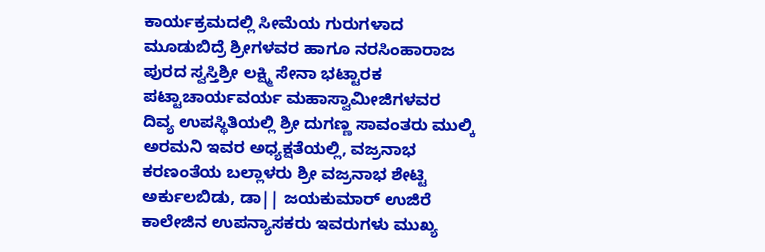ಕಾರ್ಯಕ್ರಮದಲ್ಲಿ ಸೀಮೆಯ ಗುರುಗಳಾದ ಮೂಡುಬಿದ್ರೆ ಶ್ರೀಗಳವರ ಹಾಗೂ ನರಸಿಂಹಾರಾಜ ಪುರದ ಸ್ವಸ್ತಿಶ್ರೀ ಲಕ್ಷ್ಮಿ ಸೇನಾ ಭಟ್ಟಾರಕ ಪಟ್ಟಾಚಾರ್ಯವರ್ಯ ಮಹಾಸ್ವಾಮೀಜಿಗಳವರ ದಿವ್ಯ ಉಪಸ್ಥಿತಿಯಲ್ಲಿ ಶ್ರೀ ದುಗಣ್ಣ ಸಾವಂತರು ಮುಲ್ಕಿ ಅರಮನಿ ಇವರ ಅಧ್ಯಕ್ಷತೆಯಲ್ಲಿ, ವಜ್ರನಾಭ ಕರಣಂತೆಯ ಬಲ್ಲಾಳರು ಶ್ರೀ ವಜ್ರನಾಭ ಶೇಟ್ಟಿ ಅರ್ಕುಲಬಿಡು, ಡಾ|| ಜಯಕುಮಾರ್ ಉಜಿರೆ ಕಾಲೇಜಿನ ಉಪನ್ಯಾಸಕರು ಇವರುಗಳು ಮುಖ್ಯ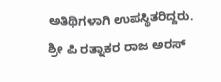ಅತಿಥಿಗಳಾಗಿ ಉಪಸ್ಥಿತರಿದ್ದರು. ಶ್ರೀ ಪಿ ರತ್ನಾಕರ ರಾಜ ಅರಸ್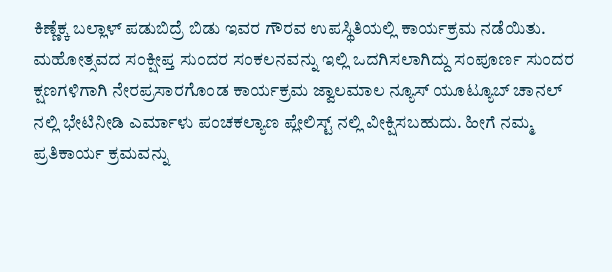ಕಿಣ್ಣೆಕ್ಕ ಬಲ್ಲಾಳ್ ಪಡುಬಿದ್ರೆ ಬಿಡು ಇವರ ಗೌರವ ಉಪಸ್ಥಿತಿಯಲ್ಲಿ ಕಾರ್ಯಕ್ರಮ ನಡೆಯಿತು.
ಮಹೋತ್ಸವದ ಸಂಕ್ಷೀಪ್ತ ಸುಂದರ ಸಂಕಲನವನ್ನು ಇಲ್ಲಿ ಒದಗಿಸಲಾಗಿದ್ದು ಸಂಪೂರ್ಣ ಸುಂದರ ಕ್ಷಣಗಳಿಗಾಗಿ ನೇರಪ್ರಸಾರಗೊಂಡ ಕಾರ್ಯಕ್ರಮ ಜ್ವಾಲಮಾಲ ನ್ಯೂಸ್ ಯೂಟ್ಯೂಬ್ ಚಾನಲ್ ನಲ್ಲಿ ಭೇಟಿನೀಡಿ ಎರ್ಮಾಳು ಪಂಚಕಲ್ಯಾಣ ಪ್ಲೇಲಿಸ್ಟ್ ನಲ್ಲಿ ವೀಕ್ಷಿಸಬಹುದು. ಹೀಗೆ ನಮ್ಮ ಪ್ರತಿಕಾರ್ಯ ಕ್ರಮವನ್ನು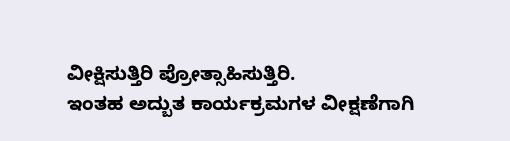ವೀಕ್ಷಿಸುತ್ತಿರಿ ಪ್ರೋತ್ಸಾಹಿಸುತ್ತಿರಿ.
ಇಂತಹ ಅದ್ಬುತ ಕಾರ್ಯಕ್ರಮಗಳ ವೀಕ್ಷಣೆಗಾಗಿ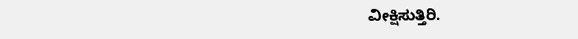ವೀಕ್ಷಿಸುತ್ತಿರಿ.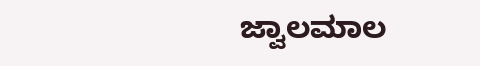ಜ್ವಾಲಮಾಲ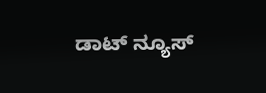ಡಾಟ್ ನ್ಯೂಸ್